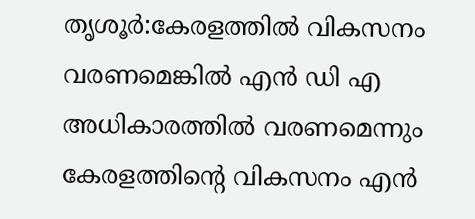തൃശൂർ:കേരളത്തിൽ വികസനം വരണമെങ്കിൽ എൻ ഡി എ അധികാരത്തിൽ വരണമെന്നും കേരളത്തിൻ്റെ വികസനം എൻ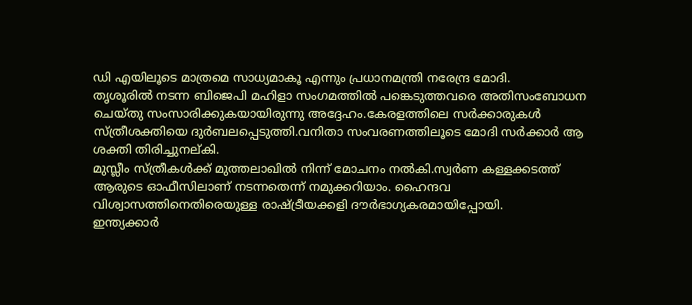ഡി എയിലൂടെ മാത്രമെ സാധ്യമാകൂ എന്നും പ്രധാനമന്ത്രി നരേന്ദ്ര മോദി.
തൃശൂരിൽ നടന്ന ബിജെപി മഹിളാ സംഗമത്തിൽ പങ്കെടുത്തവരെ അതിസംബോധന ചെയ്തു സംസാരിക്കുകയായിരുന്നു അദ്ദേഹം.കേരളത്തിലെ സർക്കാരുകൾ സ്ത്രീശക്തിയെ ദുർബലപ്പെടുത്തി.വനിതാ സംവരണത്തിലൂടെ മോദി സർക്കാർ ആ ശക്തി തിരിച്ചുനല്കി.
മുസ്ലീം സ്ത്രീകൾക്ക് മുത്തലാഖിൽ നിന്ന് മോചനം നൽകി.സ്വർണ കള്ളക്കടത്ത് ആരുടെ ഓഫീസിലാണ് നടന്നതെന്ന് നമുക്കറിയാം. ഹൈന്ദവ വിശ്വാസത്തിനെതിരെയുള്ള രാഷ്ട്രീയക്കളി ദൗർഭാഗ്യകരമായിപ്പോയി.
ഇന്ത്യക്കാർ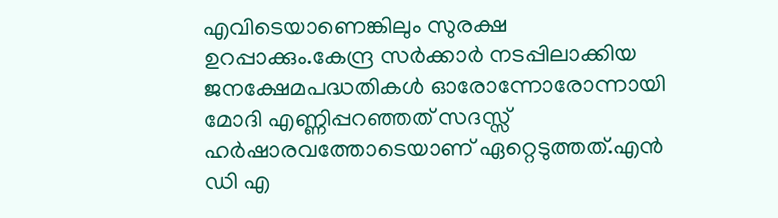എവിടെയാണെങ്കിലും സുരക്ഷ ഉറപ്പാക്കും.കേന്ദ്ര സർക്കാർ നടപ്പിലാക്കിയ ജനക്ഷേമപദ്ധതികൾ ഓരോന്നോരോന്നായി മോദി എണ്ണിപ്പറഞ്ഞത് സദസ്സ് ഹർഷാരവത്തോടെയാണ് ഏറ്റെടുത്തത്.എൻ ഡി എ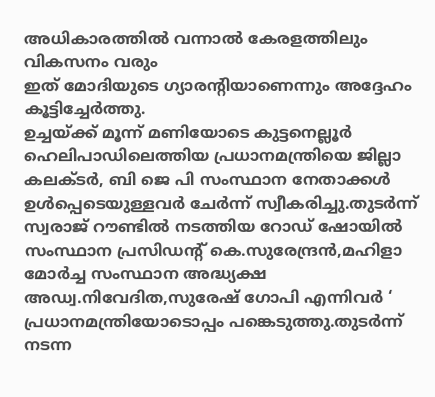അധികാരത്തിൽ വന്നാൽ കേരളത്തിലും വികസനം വരും
ഇത് മോദിയുടെ ഗ്യാരൻ്റിയാണെന്നും അദ്ദേഹം കൂട്ടിച്ചേർത്തു.
ഉച്ചയ്ക്ക് മൂന്ന് മണിയോടെ കുട്ടനെല്ലൂർ ഹെലിപാഡിലെത്തിയ പ്രധാനമന്ത്രിയെ ജില്ലാ കലക്ടർ, ബി ജെ പി സംസ്ഥാന നേതാക്കൾ ഉൾപ്പെടെയുള്ളവർ ചേർന്ന് സ്വീകരിച്ചു.തുടർന്ന് സ്വരാജ് റൗണ്ടിൽ നടത്തിയ റോഡ് ഷോയിൽ സംസ്ഥാന പ്രസിഡൻ്റ് കെ.സുരേന്ദ്രൻ,മഹിളാ മോർച്ച സംസ്ഥാന അദ്ധ്യക്ഷ അഡ്വ.നിവേദിത,സുരേഷ് ഗോപി എന്നിവർ ‘ പ്രധാനമന്ത്രിയോടൊപ്പം പങ്കെടുത്തു.തുടർന്ന് നടന്ന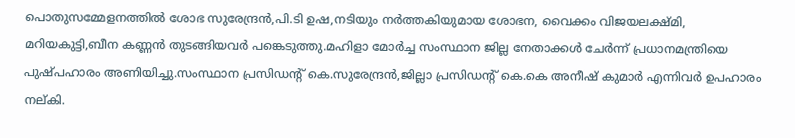പൊതുസമ്മേളനത്തിൽ ശോഭ സുരേന്ദ്രൻ,പി.ടി ഉഷ,നടിയും നർത്തകിയുമായ ശോഭന, വൈക്കം വിജയലക്ഷ്മി, മറിയകുട്ടി,ബീന കണ്ണൻ തുടങ്ങിയവർ പങ്കെടുത്തു.മഹിളാ മോർച്ച സംസ്ഥാന ജില്ല നേതാക്കൾ ചേർന്ന് പ്രധാനമന്ത്രിയെ പുഷ്പഹാരം അണിയിച്ചു.സംസ്ഥാന പ്രസിഡൻ്റ് കെ.സുരേന്ദ്രൻ,ജില്ലാ പ്രസിഡൻ്റ് കെ.കെ അനീഷ് കുമാർ എന്നിവർ ഉപഹാരം നല്കി.